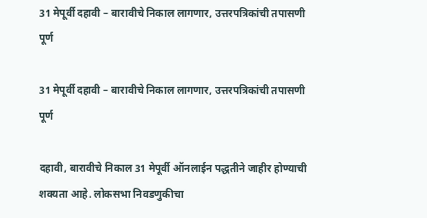31 मेपूर्वी दहावी – बारावीचे निकाल लागणार, उत्तरपत्रिकांची तपासणी पूर्ण

31 मेपूर्वी दहावी – बारावीचे निकाल लागणार, उत्तरपत्रिकांची तपासणी पूर्ण

दहावी, बारावीचे निकाल 31 मेपूर्वी ऑनलाईन पद्धतीने जाहीर होण्याची शक्यता आहे. लोकसभा निवडणुकीचा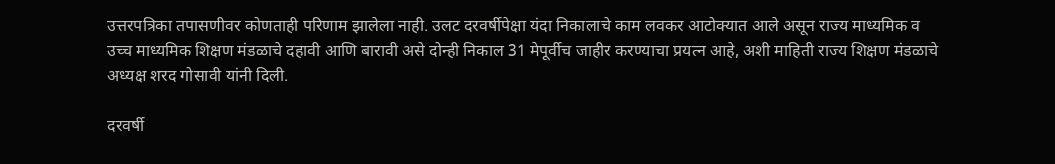उत्तरपत्रिका तपासणीवर कोणताही परिणाम झालेला नाही. उलट दरवर्षीपेक्षा यंदा निकालाचे काम लवकर आटोक्यात आले असून राज्य माध्यमिक व उच्च माध्यमिक शिक्षण मंडळाचे दहावी आणि बारावी असे दोन्ही निकाल 31 मेपूर्वीच जाहीर करण्याचा प्रयत्न आहे, अशी माहिती राज्य शिक्षण मंडळाचे अध्यक्ष शरद गोसावी यांनी दिली.

दरवर्षी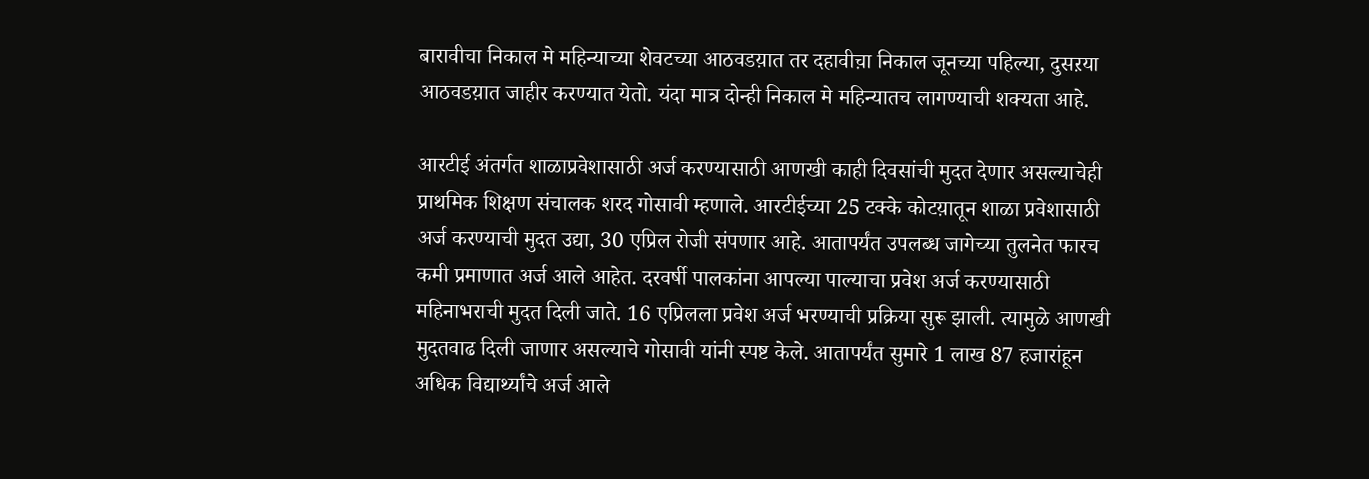बारावीचा निकाल मे महिन्याच्या शेवटच्या आठवडय़ात तर दहावीच़ा निकाल जूनच्या पहिल्या, दुसऱया आठवडय़ात जाहीर करण्यात येतो. यंदा मात्र दोन्ही निकाल मे महिन्यातच लागण्याची शक्यता आहे.

आरटीई अंतर्गत शाळाप्रवेशासाठी अर्ज करण्यासाठी आणखी काही दिवसांची मुदत देणार असल्याचेही प्राथमिक शिक्षण संचालक शरद गोसावी म्हणाले. आरटीईच्या 25 टक्के कोटय़ातून शाळा प्रवेशासाठी अर्ज करण्याची मुदत उद्या, 30 एप्रिल रोजी संपणार आहे. आतापर्यंत उपलब्ध जागेच्या तुलनेत फारच कमी प्रमाणात अर्ज आले आहेत. दरवर्षी पालकांना आपल्या पाल्याचा प्रवेश अर्ज करण्यासाठी महिनाभराची मुदत दिली जाते. 16 एप्रिलला प्रवेश अर्ज भरण्याची प्रक्रिया सुरू झाली. त्यामुळे आणखी मुदतवाढ दिली जाणार असल्याचे गोसावी यांनी स्पष्ट केले. आतापर्यंत सुमारे 1 लाख 87 हजारांहून अधिक विद्यार्थ्यांचे अर्ज आले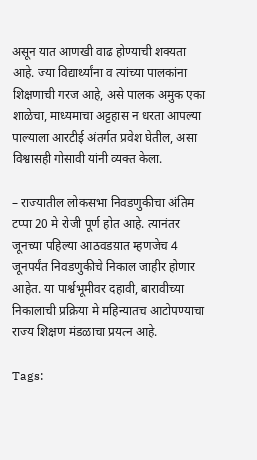असून यात आणखी वाढ होण्याची शक्यता आहे. ज्या विद्यार्थ्यांना व त्यांच्या पालकांना शिक्षणाची गरज आहे, असे पालक अमुक एका शाळेचा, माध्यमाचा अट्टहास न धरता आपल्या पाल्याला आरटीई अंतर्गत प्रवेश घेतील, असा विश्वासही गोसावी यांनी व्यक्त केला.

– राज्यातील लोकसभा निवडणुकीचा अंतिम टप्पा 20 मे रोजी पूर्ण होत आहे. त्यानंतर जूनच्या पहिल्या आठवडय़ात म्हणजेच 4 जूनपर्यंत निवडणुकीचे निकाल जाहीर होणार आहेत. या पार्श्वभूमीवर दहावी, बारावीच्या निकालाची प्रक्रिया मे महिन्यातच आटोपण्याचा राज्य शिक्षण मंडळाचा प्रयत्न आहे.

Tags: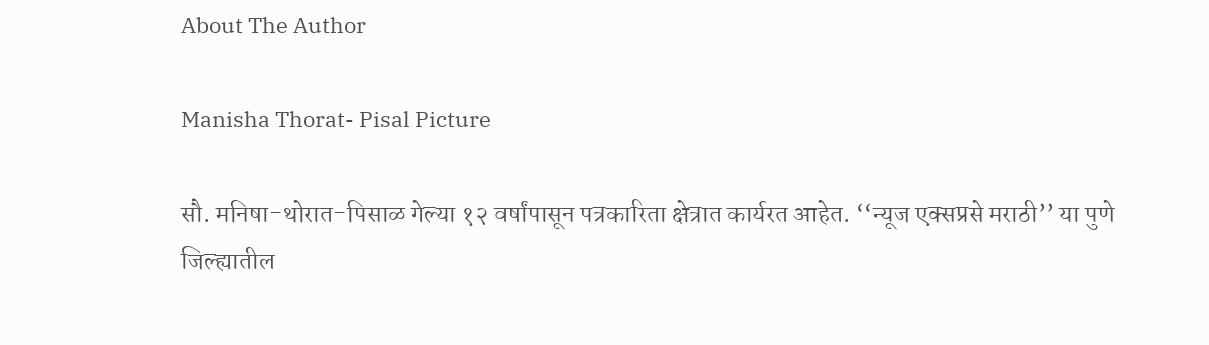About The Author

Manisha Thorat- Pisal Picture

सौ. मनिषा-थोरात-पिसाळ गेल्या १२ वर्षांपासून पत्रकारिता क्षेत्रात कार्यरत आहेत. ‘‘न्यूज एक्सप्रसे मराठी’’ या पुणे जिल्ह्यातील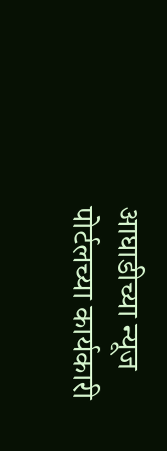आघाडीच्या न्यूज पोर्टलच्या कार्यकारी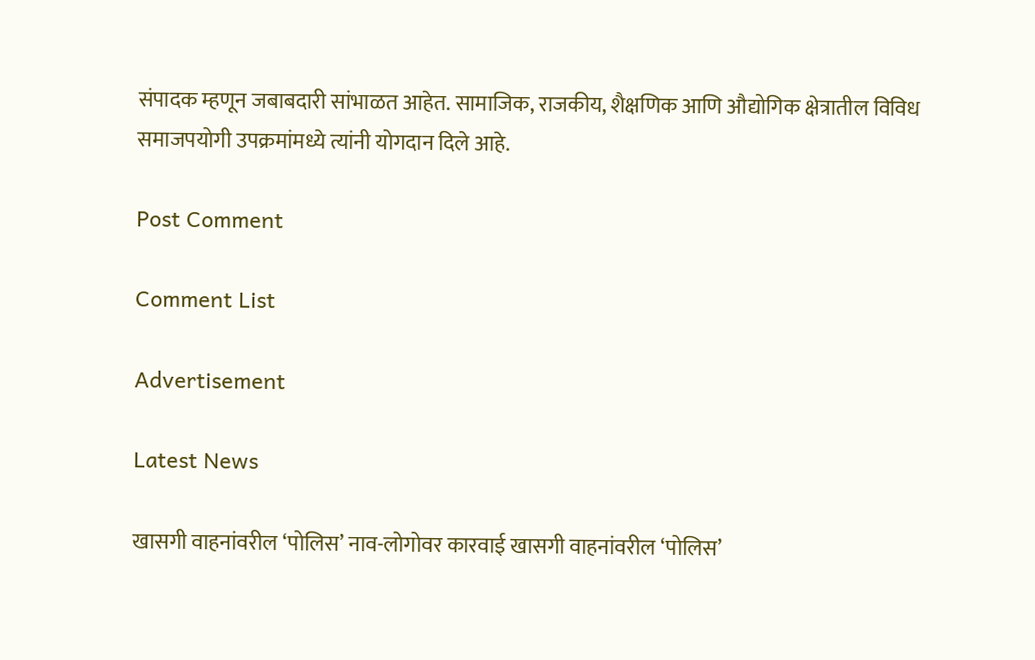संपादक म्हणून जबाबदारी सांभाळत आहेत. सामाजिक, राजकीय, शैक्षणिक आणि औद्योगिक क्षेत्रातील विविध समाजपयोगी उपक्रमांमध्ये त्यांनी योगदान दिले आहे.

Post Comment

Comment List

Advertisement

Latest News

खासगी वाहनांवरील ‘पोलिस’ नाव-लोगोवर कारवाई खासगी वाहनांवरील ‘पोलिस’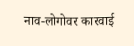नाव-लोगोवर कारवाई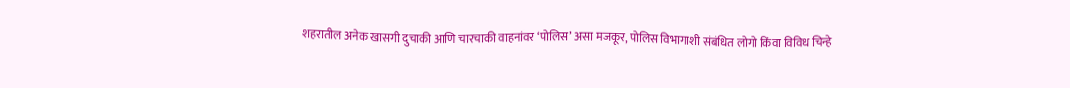शहरातील अनेक खासगी दुचाकी आणि चारचाकी वाहनांवर ‘पोलिस’ असा मजकूर, पोलिस विभागाशी संबंधित लोगो किंवा विविध चिन्हे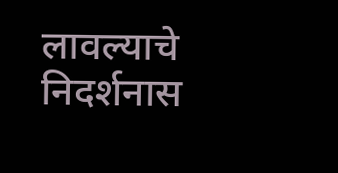लावल्याचे निदर्शनास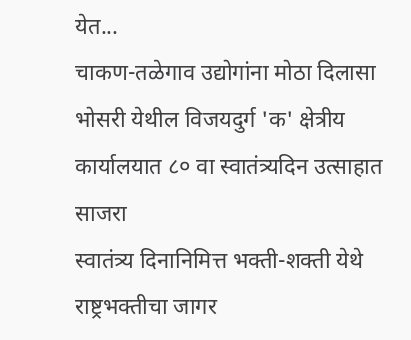येत...
चाकण-तळेगाव उद्योगांना मोठा दिलासा
भोसरी येथील विजयदुर्ग 'क' क्षेत्रीय कार्यालयात ८० वा स्वातंत्र्यदिन उत्साहात साजरा
स्वातंत्र्य दिनानिमित्त भक्ती-शक्ती येथे राष्ट्रभक्तीचा जागर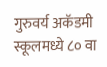गुरुवर्य अकॅडमी स्कूलमध्ये ८० वा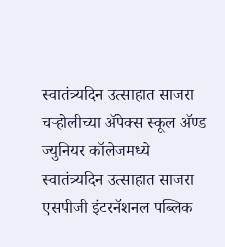स्वातंत्र्यदिन उत्साहात साजरा
चऱ्होलीच्या अ‍ॅपेक्स स्कूल अ‍ॅण्ड ज्युनियर कॉलेजमध्ये स्वातंत्र्यदिन उत्साहात साजरा
एसपीजी इंटरनॅशनल पब्लिक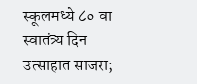स्कूलमध्ये ८० वा स्वातंत्र्य दिन उत्साहात साजरा;